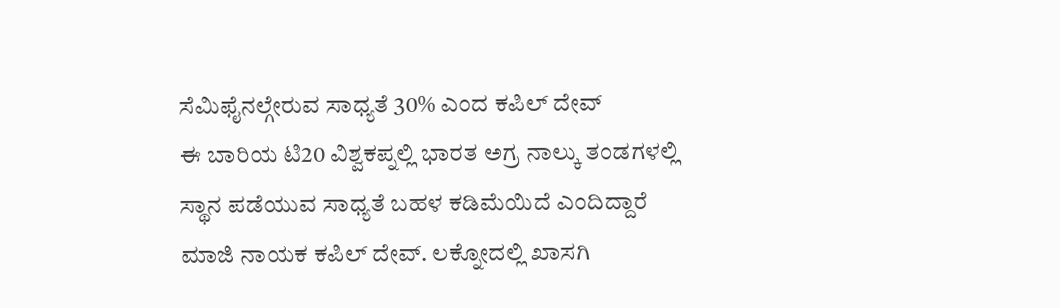ಸೆಮಿಫೈನಲ್ಗೇರುವ ಸಾಧ್ಯತೆ 30% ಎಂದ ಕಪಿಲ್ ದೇವ್
ಈ ಬಾರಿಯ ಟಿ20 ವಿಶ್ವಕಪ್ನಲ್ಲಿ ಭಾರತ ಅಗ್ರ ನಾಲ್ಕು ತಂಡಗಳಲ್ಲಿ ಸ್ಥಾನ ಪಡೆಯುವ ಸಾಧ್ಯತೆ ಬಹಳ ಕಡಿಮೆಯಿದೆ ಎಂದಿದ್ದಾರೆ ಮಾಜಿ ನಾಯಕ ಕಪಿಲ್ ದೇವ್. ಲಕ್ನೋದಲ್ಲಿ ಖಾಸಗಿ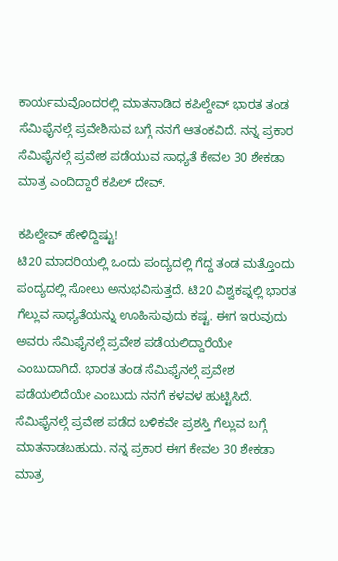ಕಾರ್ಯಮವೊಂದರಲ್ಲಿ ಮಾತನಾಡಿದ ಕಪಿಲ್ದೇವ್ ಭಾರತ ತಂಡ ಸೆಮಿಫೈನಲ್ಗೆ ಪ್ರವೇಶಿಸುವ ಬಗ್ಗೆ ನನಗೆ ಆತಂಕವಿದೆ. ನನ್ನ ಪ್ರಕಾರ ಸೆಮಿಫೈನಲ್ಗೆ ಪ್ರವೇಶ ಪಡೆಯುವ ಸಾಧ್ಯತೆ ಕೇವಲ 30 ಶೇಕಡಾ ಮಾತ್ರ ಎಂದಿದ್ದಾರೆ ಕಪಿಲ್ ದೇವ್.

ಕಪಿಲ್ದೇವ್ ಹೇಳಿದ್ದಿಷ್ಟು!
ಟಿ20 ಮಾದರಿಯಲ್ಲಿ ಒಂದು ಪಂದ್ಯದಲ್ಲಿ ಗೆದ್ದ ತಂಡ ಮತ್ತೊಂದು ಪಂದ್ಯದಲ್ಲಿ ಸೋಲು ಅನುಭವಿಸುತ್ತದೆ. ಟಿ20 ವಿಶ್ವಕಪ್ನಲ್ಲಿ ಭಾರತ ಗೆಲ್ಲುವ ಸಾಧ್ಯತೆಯನ್ನು ಊಹಿಸುವುದು ಕಷ್ಟ. ಈಗ ಇರುವುದು ಅವರು ಸೆಮಿಫೈನಲ್ಗೆ ಪ್ರವೇಶ ಪಡೆಯಲಿದ್ದಾರೆಯೇ ಎಂಬುದಾಗಿದೆ. ಭಾರತ ತಂಡ ಸೆಮಿಫೈನಲ್ಗೆ ಪ್ರವೇಶ ಪಡೆಯಲಿದೆಯೇ ಎಂಬುದು ನನಗೆ ಕಳವಳ ಹುಟ್ಟಿಸಿದೆ. ಸೆಮಿಫೈನಲ್ಗೆ ಪ್ರವೇಶ ಪಡೆದ ಬಳಿಕವೇ ಪ್ರಶಸ್ತಿ ಗೆಲ್ಲುವ ಬಗ್ಗೆ ಮಾತನಾಡಬಹುದು. ನನ್ನ ಪ್ರಕಾರ ಈಗ ಕೇವಲ 30 ಶೇಕಡಾ ಮಾತ್ರ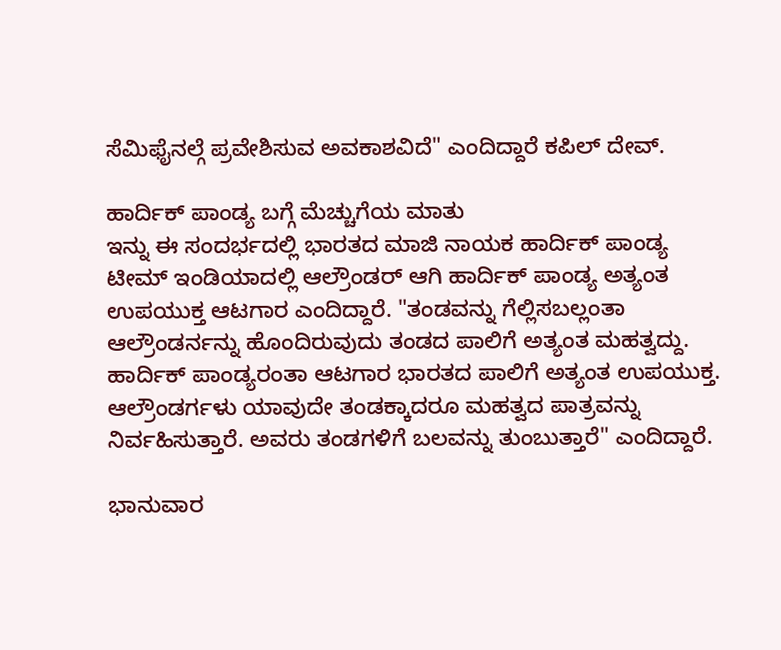ಸೆಮಿಫೈನಲ್ಗೆ ಪ್ರವೇಶಿಸುವ ಅವಕಾಶವಿದೆ" ಎಂದಿದ್ದಾರೆ ಕಪಿಲ್ ದೇವ್.

ಹಾರ್ದಿಕ್ ಪಾಂಡ್ಯ ಬಗ್ಗೆ ಮೆಚ್ಚುಗೆಯ ಮಾತು
ಇನ್ನು ಈ ಸಂದರ್ಭದಲ್ಲಿ ಭಾರತದ ಮಾಜಿ ನಾಯಕ ಹಾರ್ದಿಕ್ ಪಾಂಡ್ಯ ಟೀಮ್ ಇಂಡಿಯಾದಲ್ಲಿ ಆಲ್ರೌಂಡರ್ ಆಗಿ ಹಾರ್ದಿಕ್ ಪಾಂಡ್ಯ ಅತ್ಯಂತ ಉಪಯುಕ್ತ ಆಟಗಾರ ಎಂದಿದ್ದಾರೆ. "ತಂಡವನ್ನು ಗೆಲ್ಲಿಸಬಲ್ಲಂತಾ ಆಲ್ರೌಂಡರ್ನನ್ನು ಹೊಂದಿರುವುದು ತಂಡದ ಪಾಲಿಗೆ ಅತ್ಯಂತ ಮಹತ್ವದ್ದು. ಹಾರ್ದಿಕ್ ಪಾಂಡ್ಯರಂತಾ ಆಟಗಾರ ಭಾರತದ ಪಾಲಿಗೆ ಅತ್ಯಂತ ಉಪಯುಕ್ತ. ಆಲ್ರೌಂಡರ್ಗಳು ಯಾವುದೇ ತಂಡಕ್ಕಾದರೂ ಮಹತ್ವದ ಪಾತ್ರವನ್ನು ನಿರ್ವಹಿಸುತ್ತಾರೆ. ಅವರು ತಂಡಗಳಿಗೆ ಬಲವನ್ನು ತುಂಬುತ್ತಾರೆ" ಎಂದಿದ್ದಾರೆ.

ಭಾನುವಾರ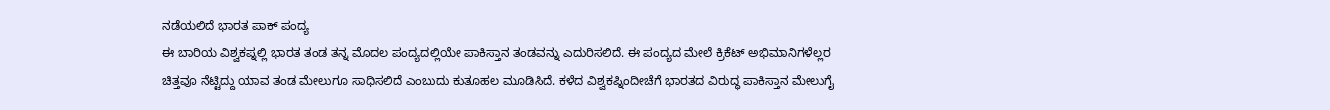ನಡೆಯಲಿದೆ ಭಾರತ ಪಾಕ್ ಪಂದ್ಯ
ಈ ಬಾರಿಯ ವಿಶ್ವಕಪ್ನಲ್ಲಿ ಭಾರತ ತಂಡ ತನ್ನ ಮೊದಲ ಪಂದ್ಯದಲ್ಲಿಯೇ ಪಾಕಿಸ್ತಾನ ತಂಡವನ್ನು ಎದುರಿಸಲಿದೆ. ಈ ಪಂದ್ಯದ ಮೇಲೆ ಕ್ರಿಕೆಟ್ ಅಭಿಮಾನಿಗಳೆಲ್ಲರ ಚಿತ್ತವೂ ನೆಟ್ಟಿದ್ದು ಯಾವ ತಂಡ ಮೇಲುಗೂ ಸಾಧಿಸಲಿದೆ ಎಂಬುದು ಕುತೂಹಲ ಮೂಡಿಸಿದೆ. ಕಳೆದ ವಿಶ್ವಕಪ್ನಿಂದೀಚೆಗೆ ಭಾರತದ ವಿರುದ್ಧ ಪಾಕಿಸ್ತಾನ ಮೇಲುಗೈ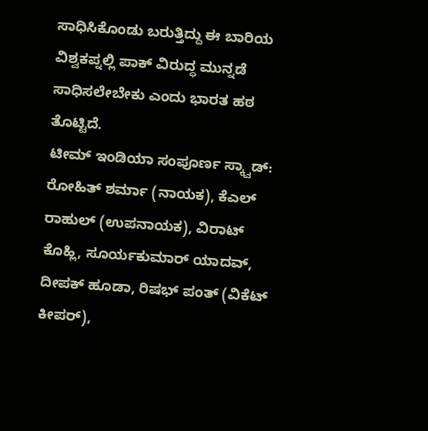ಸಾಧಿಸಿಕೊಂಡು ಬರುತ್ತಿದ್ದು ಈ ಬಾರಿಯ ವಿಶ್ವಕಪ್ನಲ್ಲಿ ಪಾಕ್ ವಿರುದ್ಧ ಮುನ್ನಡೆ ಸಾಧಿಸಲೇಬೇಕು ಎಂದು ಭಾರತ ಹಠ ತೊಟ್ಟಿದೆ.
ಟೀಮ್ ಇಂಡಿಯಾ ಸಂಪೂರ್ಣ ಸ್ಕ್ವಾಡ್: ರೋಹಿತ್ ಶರ್ಮಾ (ನಾಯಕ), ಕೆಎಲ್ ರಾಹುಲ್ (ಉಪನಾಯಕ), ವಿರಾಟ್ ಕೊಹ್ಲಿ, ಸೂರ್ಯಕುಮಾರ್ ಯಾದವ್, ದೀಪಕ್ ಹೂಡಾ, ರಿಷಭ್ ಪಂತ್ (ವಿಕೆಟ್ ಕೀಪರ್),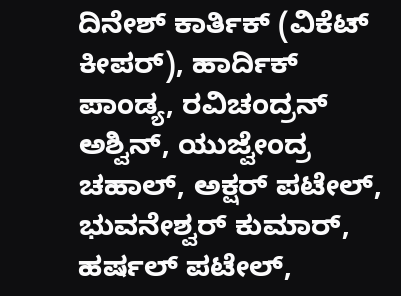ದಿನೇಶ್ ಕಾರ್ತಿಕ್ (ವಿಕೆಟ್ ಕೀಪರ್), ಹಾರ್ದಿಕ್ ಪಾಂಡ್ಯ, ರವಿಚಂದ್ರನ್ ಅಶ್ವಿನ್, ಯುಜ್ವೇಂದ್ರ ಚಹಾಲ್, ಅಕ್ಷರ್ ಪಟೇಲ್, ಭುವನೇಶ್ವರ್ ಕುಮಾರ್, ಹರ್ಷಲ್ ಪಟೇಲ್,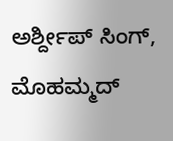ಅರ್ಶ್ದೀಪ್ ಸಿಂಗ್, ಮೊಹಮ್ಮದ್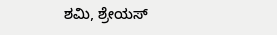ಶಮಿ, ಶ್ರೇಯಸ್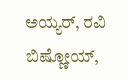ಅಯ್ಯರ್, ರವಿ ಬಿಷ್ಣೋಯ್,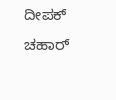ದೀಪಕ್ ಚಹಾರ್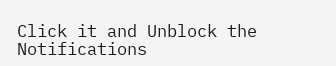Click it and Unblock the Notifications